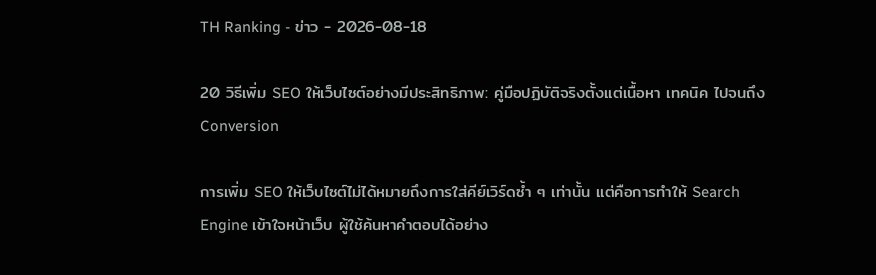TH Ranking - ข่าว - 2026-08-18

20 วิธีเพิ่ม SEO ให้เว็บไซต์อย่างมีประสิทธิภาพ: คู่มือปฏิบัติจริงตั้งแต่เนื้อหา เทคนิค ไปจนถึง Conversion

การเพิ่ม SEO ให้เว็บไซต์ไม่ได้หมายถึงการใส่คีย์เวิร์ดซ้ำ ๆ เท่านั้น แต่คือการทำให้ Search Engine เข้าใจหน้าเว็บ ผู้ใช้ค้นหาคำตอบได้อย่าง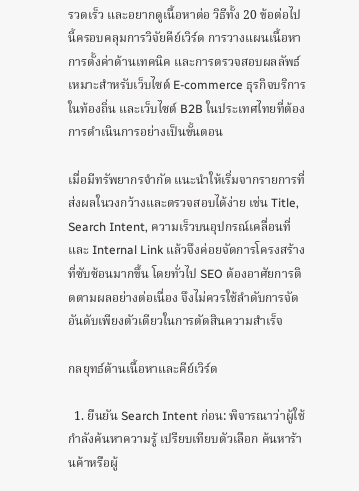รวดเร็ว และอยากดูเนื้อหาต่อ วิธีทั้ง 20 ข้อต่อไปนี้ครอบคลุมการวิจัยคีย์เวิร์ด การวางแผนเนื้อหา การตั้งค่าด้านเทคนิค และการตรวจสอบผลลัพธ์ เหมาะสำหรับเว็บไซต์ E-commerce ธุรกิจบริการในท้องถิ่น และเว็บไซต์ B2B ในประเทศไทยที่ต้องการดำเนินการอย่างเป็นขั้นตอน

เมื่อมีทรัพยากรจำกัด แนะนำให้เริ่มจากรายการที่ส่งผลในวงกว้างและตรวจสอบได้ง่าย เช่น Title, Search Intent, ความเร็วบนอุปกรณ์เคลื่อนที่ และ Internal Link แล้วจึงค่อยจัดการโครงสร้างที่ซับซ้อนมากขึ้น โดยทั่วไป SEO ต้องอาศัยการติดตามผลอย่างต่อเนื่อง จึงไม่ควรใช้ลำดับการจัดอันดับเพียงตัวเดียวในการตัดสินความสำเร็จ

กลยุทธ์ด้านเนื้อหาและคีย์เวิร์ด

  1. ยืนยัน Search Intent ก่อน: พิจารณาว่าผู้ใช้กำลังค้นหาความรู้ เปรียบเทียบตัวเลือก ค้นหาร้านค้าหรือผู้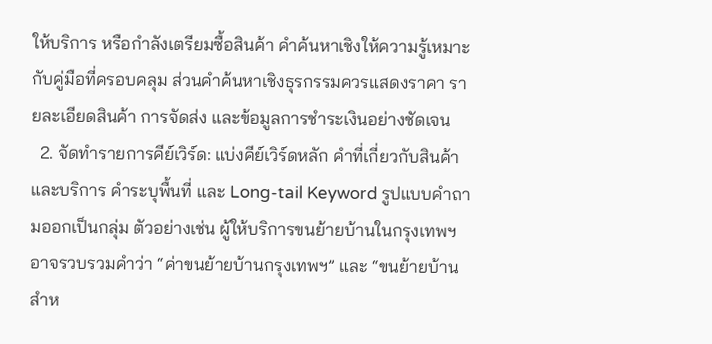ให้บริการ หรือกำลังเตรียมซื้อสินค้า คำค้นหาเชิงให้ความรู้เหมาะกับคู่มือที่ครอบคลุม ส่วนคำค้นหาเชิงธุรกรรมควรแสดงราคา รายละเอียดสินค้า การจัดส่ง และข้อมูลการชำระเงินอย่างชัดเจน
  2. จัดทำรายการคีย์เวิร์ด: แบ่งคีย์เวิร์ดหลัก คำที่เกี่ยวกับสินค้าและบริการ คำระบุพื้นที่ และ Long-tail Keyword รูปแบบคำถามออกเป็นกลุ่ม ตัวอย่างเช่น ผู้ให้บริการขนย้ายบ้านในกรุงเทพฯ อาจรวบรวมคำว่า “ค่าขนย้ายบ้านกรุงเทพฯ” และ “ขนย้ายบ้านสำห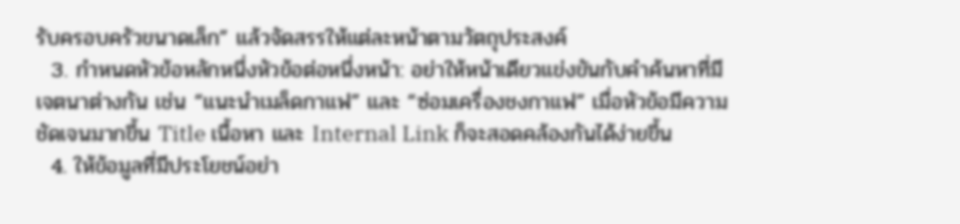รับครอบครัวขนาดเล็ก” แล้วจัดสรรให้แต่ละหน้าตามวัตถุประสงค์
  3. กำหนดหัวข้อหลักหนึ่งหัวข้อต่อหนึ่งหน้า: อย่าให้หน้าเดียวแข่งขันกับคำค้นหาที่มีเจตนาต่างกัน เช่น “แนะนำเมล็ดกาแฟ” และ “ซ่อมเครื่องชงกาแฟ” เมื่อหัวข้อมีความชัดเจนมากขึ้น Title เนื้อหา และ Internal Link ก็จะสอดคล้องกันได้ง่ายขึ้น
  4. ให้ข้อมูลที่มีประโยชน์อย่า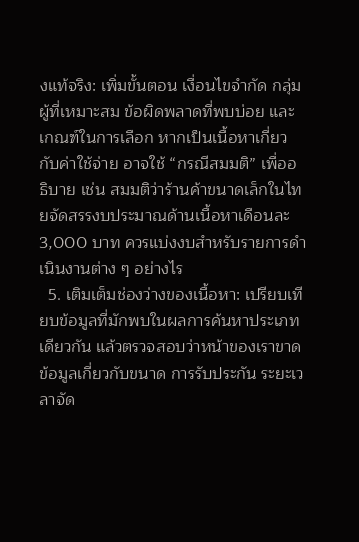งแท้จริง: เพิ่มขั้นตอน เงื่อนไขจำกัด กลุ่มผู้ที่เหมาะสม ข้อผิดพลาดที่พบบ่อย และเกณฑ์ในการเลือก หากเป็นเนื้อหาเกี่ยวกับค่าใช้จ่าย อาจใช้ “กรณีสมมติ” เพื่ออธิบาย เช่น สมมติว่าร้านค้าขนาดเล็กในไทยจัดสรรงบประมาณด้านเนื้อหาเดือนละ 3,000 บาท ควรแบ่งงบสำหรับรายการดำเนินงานต่าง ๆ อย่างไร
  5. เติมเต็มช่องว่างของเนื้อหา: เปรียบเทียบข้อมูลที่มักพบในผลการค้นหาประเภทเดียวกัน แล้วตรวจสอบว่าหน้าของเราขาดข้อมูลเกี่ยวกับขนาด การรับประกัน ระยะเวลาจัด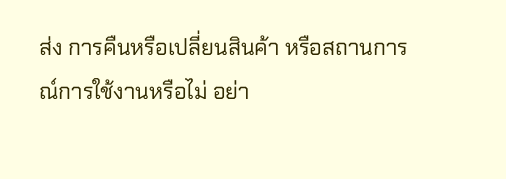ส่ง การคืนหรือเปลี่ยนสินค้า หรือสถานการณ์การใช้งานหรือไม่ อย่า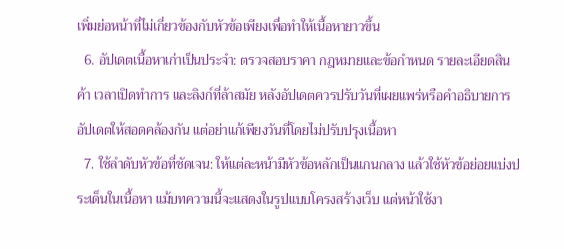เพิ่มย่อหน้าที่ไม่เกี่ยวข้องกับหัวข้อเพียงเพื่อทำให้เนื้อหายาวขึ้น
  6. อัปเดตเนื้อหาเก่าเป็นประจำ: ตรวจสอบราคา กฎหมายและข้อกำหนด รายละเอียดสินค้า เวลาเปิดทำการ และลิงก์ที่ล้าสมัย หลังอัปเดตควรปรับวันที่เผยแพร่หรือคำอธิบายการอัปเดตให้สอดคล้องกัน แต่อย่าแก้เพียงวันที่โดยไม่ปรับปรุงเนื้อหา
  7. ใช้ลำดับหัวข้อที่ชัดเจน: ให้แต่ละหน้ามีหัวข้อหลักเป็นแกนกลาง แล้วใช้หัวข้อย่อยแบ่งประเด็นในเนื้อหา แม้บทความนี้จะแสดงในรูปแบบโครงสร้างเว็บ แต่หน้าใช้งา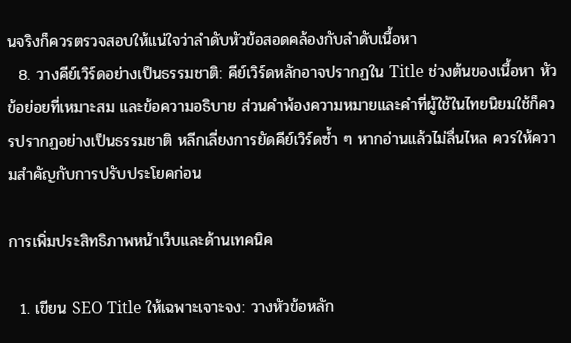นจริงก็ควรตรวจสอบให้แน่ใจว่าลำดับหัวข้อสอดคล้องกับลำดับเนื้อหา
  8. วางคีย์เวิร์ดอย่างเป็นธรรมชาติ: คีย์เวิร์ดหลักอาจปรากฏใน Title ช่วงต้นของเนื้อหา หัวข้อย่อยที่เหมาะสม และข้อความอธิบาย ส่วนคำพ้องความหมายและคำที่ผู้ใช้ในไทยนิยมใช้ก็ควรปรากฏอย่างเป็นธรรมชาติ หลีกเลี่ยงการยัดคีย์เวิร์ดซ้ำ ๆ หากอ่านแล้วไม่ลื่นไหล ควรให้ความสำคัญกับการปรับประโยคก่อน

การเพิ่มประสิทธิภาพหน้าเว็บและด้านเทคนิค

  1. เขียน SEO Title ให้เฉพาะเจาะจง: วางหัวข้อหลัก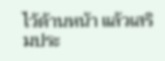ไว้ด้านหน้า แล้วเสริมประ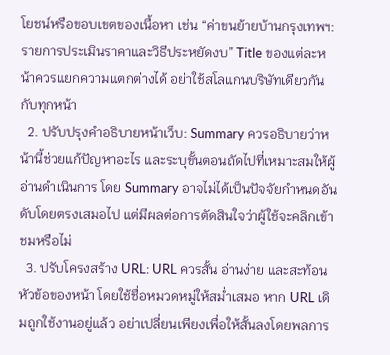โยชน์หรือขอบเขตของเนื้อหา เช่น “ค่าขนย้ายบ้านกรุงเทพฯ: รายการประเมินราคาและวิธีประหยัดงบ” Title ของแต่ละหน้าควรแยกความแตกต่างได้ อย่าใช้สโลแกนบริษัทเดียวกันกับทุกหน้า
  2. ปรับปรุงคำอธิบายหน้าเว็บ: Summary ควรอธิบายว่าหน้านี้ช่วยแก้ปัญหาอะไร และระบุขั้นตอนถัดไปที่เหมาะสมให้ผู้อ่านดำเนินการ โดย Summary อาจไม่ได้เป็นปัจจัยกำหนดอันดับโดยตรงเสมอไป แต่มีผลต่อการตัดสินใจว่าผู้ใช้จะคลิกเข้าชมหรือไม่
  3. ปรับโครงสร้าง URL: URL ควรสั้น อ่านง่าย และสะท้อนหัวข้อของหน้า โดยใช้ชื่อหมวดหมู่ให้สม่ำเสมอ หาก URL เดิมถูกใช้งานอยู่แล้ว อย่าเปลี่ยนเพียงเพื่อให้สั้นลงโดยพลการ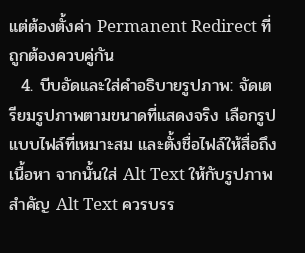แต่ต้องตั้งค่า Permanent Redirect ที่ถูกต้องควบคู่กัน
  4. บีบอัดและใส่คำอธิบายรูปภาพ: จัดเตรียมรูปภาพตามขนาดที่แสดงจริง เลือกรูปแบบไฟล์ที่เหมาะสม และตั้งชื่อไฟล์ให้สื่อถึงเนื้อหา จากนั้นใส่ Alt Text ให้กับรูปภาพสำคัญ Alt Text ควรบรร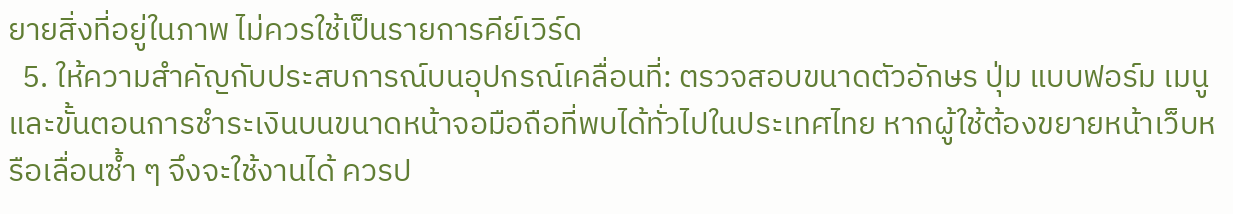ยายสิ่งที่อยู่ในภาพ ไม่ควรใช้เป็นรายการคีย์เวิร์ด
  5. ให้ความสำคัญกับประสบการณ์บนอุปกรณ์เคลื่อนที่: ตรวจสอบขนาดตัวอักษร ปุ่ม แบบฟอร์ม เมนู และขั้นตอนการชำระเงินบนขนาดหน้าจอมือถือที่พบได้ทั่วไปในประเทศไทย หากผู้ใช้ต้องขยายหน้าเว็บหรือเลื่อนซ้ำ ๆ จึงจะใช้งานได้ ควรป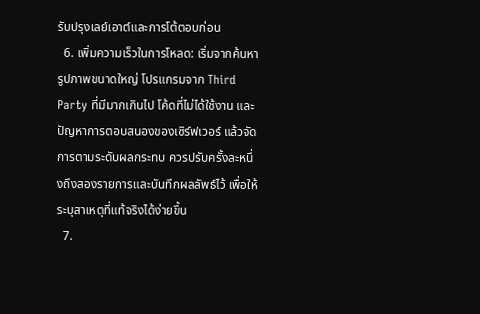รับปรุงเลย์เอาต์และการโต้ตอบก่อน
  6. เพิ่มความเร็วในการโหลด: เริ่มจากค้นหารูปภาพขนาดใหญ่ โปรแกรมจาก Third Party ที่มีมากเกินไป โค้ดที่ไม่ได้ใช้งาน และปัญหาการตอบสนองของเซิร์ฟเวอร์ แล้วจัดการตามระดับผลกระทบ ควรปรับครั้งละหนึ่งถึงสองรายการและบันทึกผลลัพธ์ไว้ เพื่อให้ระบุสาเหตุที่แท้จริงได้ง่ายขึ้น
  7.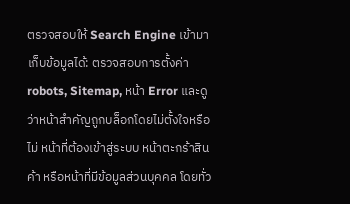ตรวจสอบให้ Search Engine เข้ามาเก็บข้อมูลได้: ตรวจสอบการตั้งค่า robots, Sitemap, หน้า Error และดูว่าหน้าสำคัญถูกบล็อกโดยไม่ตั้งใจหรือไม่ หน้าที่ต้องเข้าสู่ระบบ หน้าตะกร้าสินค้า หรือหน้าที่มีข้อมูลส่วนบุคคล โดยทั่ว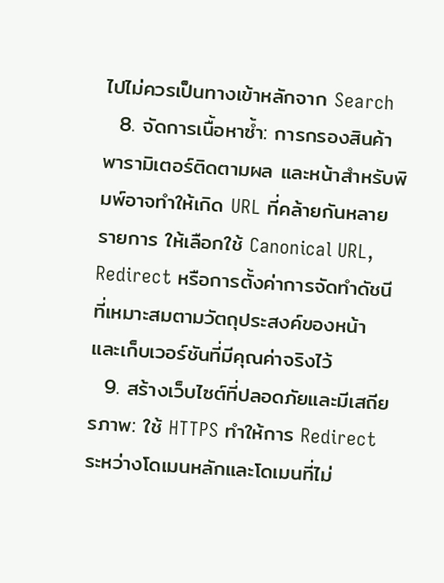ไปไม่ควรเป็นทางเข้าหลักจาก Search
  8. จัดการเนื้อหาซ้ำ: การกรองสินค้า พารามิเตอร์ติดตามผล และหน้าสำหรับพิมพ์อาจทำให้เกิด URL ที่คล้ายกันหลายรายการ ให้เลือกใช้ Canonical URL, Redirect หรือการตั้งค่าการจัดทำดัชนีที่เหมาะสมตามวัตถุประสงค์ของหน้า และเก็บเวอร์ชันที่มีคุณค่าจริงไว้
  9. สร้างเว็บไซต์ที่ปลอดภัยและมีเสถียรภาพ: ใช้ HTTPS ทำให้การ Redirect ระหว่างโดเมนหลักและโดเมนที่ไม่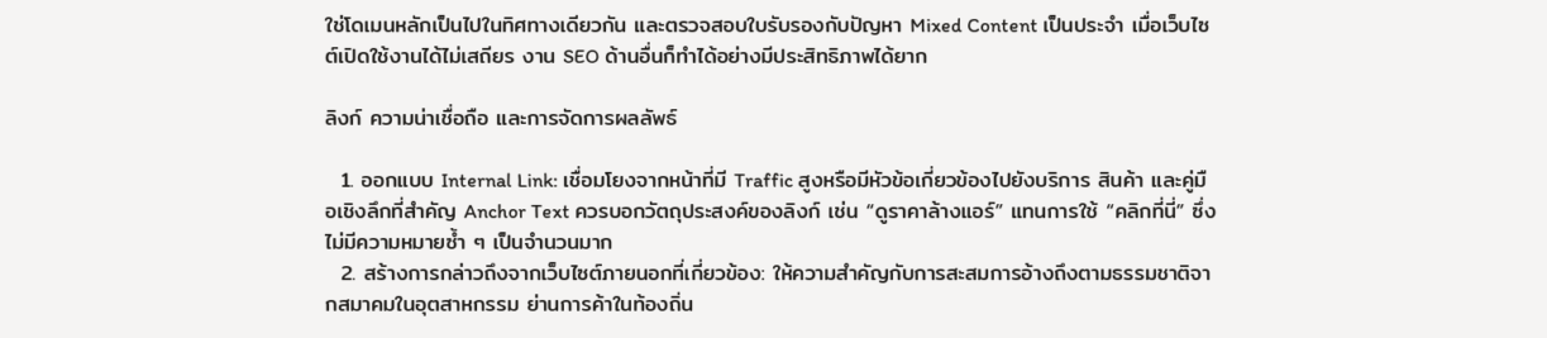ใช่โดเมนหลักเป็นไปในทิศทางเดียวกัน และตรวจสอบใบรับรองกับปัญหา Mixed Content เป็นประจำ เมื่อเว็บไซต์เปิดใช้งานได้ไม่เสถียร งาน SEO ด้านอื่นก็ทำได้อย่างมีประสิทธิภาพได้ยาก

ลิงก์ ความน่าเชื่อถือ และการจัดการผลลัพธ์

  1. ออกแบบ Internal Link: เชื่อมโยงจากหน้าที่มี Traffic สูงหรือมีหัวข้อเกี่ยวข้องไปยังบริการ สินค้า และคู่มือเชิงลึกที่สำคัญ Anchor Text ควรบอกวัตถุประสงค์ของลิงก์ เช่น “ดูราคาล้างแอร์” แทนการใช้ “คลิกที่นี่” ซึ่งไม่มีความหมายซ้ำ ๆ เป็นจำนวนมาก
  2. สร้างการกล่าวถึงจากเว็บไซต์ภายนอกที่เกี่ยวข้อง: ให้ความสำคัญกับการสะสมการอ้างถึงตามธรรมชาติจากสมาคมในอุตสาหกรรม ย่านการค้าในท้องถิ่น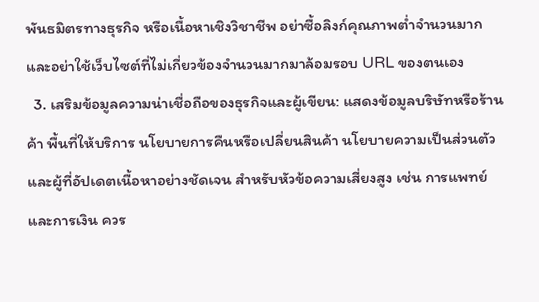พันธมิตรทางธุรกิจ หรือเนื้อหาเชิงวิชาชีพ อย่าซื้อลิงก์คุณภาพต่ำจำนวนมาก และอย่าใช้เว็บไซต์ที่ไม่เกี่ยวข้องจำนวนมากมาล้อมรอบ URL ของตนเอง
  3. เสริมข้อมูลความน่าเชื่อถือของธุรกิจและผู้เขียน: แสดงข้อมูลบริษัทหรือร้านค้า พื้นที่ให้บริการ นโยบายการคืนหรือเปลี่ยนสินค้า นโยบายความเป็นส่วนตัว และผู้ที่อัปเดตเนื้อหาอย่างชัดเจน สำหรับหัวข้อความเสี่ยงสูง เช่น การแพทย์และการเงิน ควร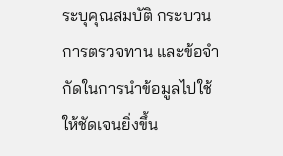ระบุคุณสมบัติ กระบวนการตรวจทาน และข้อจำกัดในการนำข้อมูลไปใช้ให้ชัดเจนยิ่งขึ้น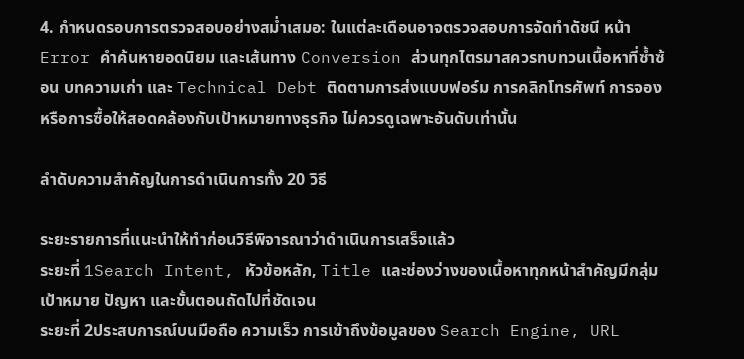4. กำหนดรอบการตรวจสอบอย่างสม่ำเสมอ: ในแต่ละเดือนอาจตรวจสอบการจัดทำดัชนี หน้า Error คำค้นหายอดนิยม และเส้นทาง Conversion ส่วนทุกไตรมาสควรทบทวนเนื้อหาที่ซ้ำซ้อน บทความเก่า และ Technical Debt ติดตามการส่งแบบฟอร์ม การคลิกโทรศัพท์ การจอง หรือการซื้อให้สอดคล้องกับเป้าหมายทางธุรกิจ ไม่ควรดูเฉพาะอันดับเท่านั้น

ลำดับความสำคัญในการดำเนินการทั้ง 20 วิธี

ระยะรายการที่แนะนำให้ทำก่อนวิธีพิจารณาว่าดำเนินการเสร็จแล้ว
ระยะที่ 1Search Intent, หัวข้อหลัก, Title และช่องว่างของเนื้อหาทุกหน้าสำคัญมีกลุ่มเป้าหมาย ปัญหา และขั้นตอนถัดไปที่ชัดเจน
ระยะที่ 2ประสบการณ์บนมือถือ ความเร็ว การเข้าถึงข้อมูลของ Search Engine, URL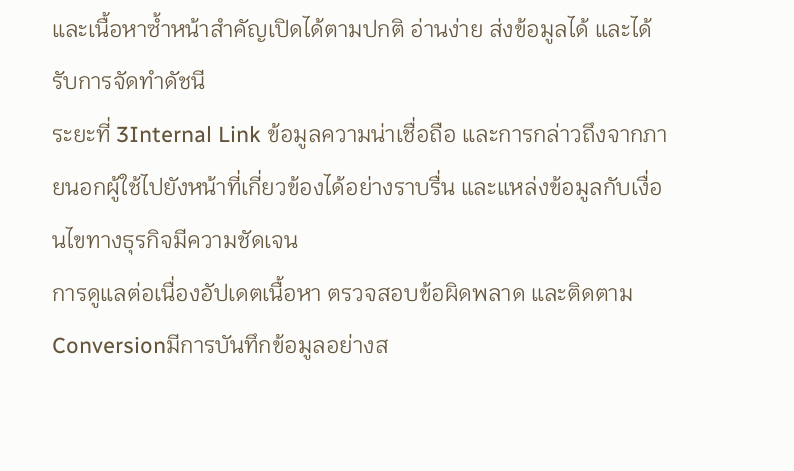และเนื้อหาซ้ำหน้าสำคัญเปิดได้ตามปกติ อ่านง่าย ส่งข้อมูลได้ และได้รับการจัดทำดัชนี
ระยะที่ 3Internal Link ข้อมูลความน่าเชื่อถือ และการกล่าวถึงจากภายนอกผู้ใช้ไปยังหน้าที่เกี่ยวข้องได้อย่างราบรื่น และแหล่งข้อมูลกับเงื่อนไขทางธุรกิจมีความชัดเจน
การดูแลต่อเนื่องอัปเดตเนื้อหา ตรวจสอบข้อผิดพลาด และติดตาม Conversionมีการบันทึกข้อมูลอย่างส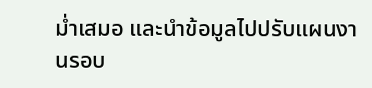ม่ำเสมอ และนำข้อมูลไปปรับแผนงานรอบ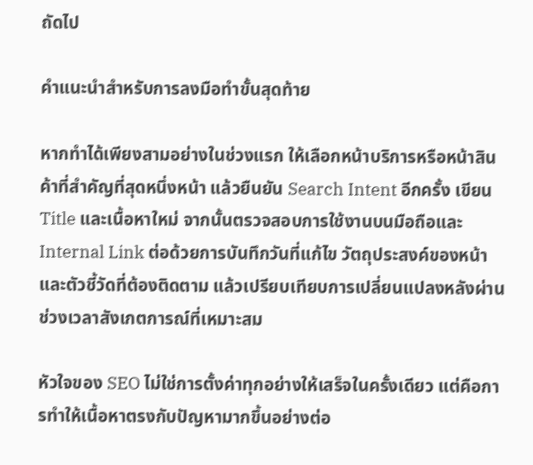ถัดไป

คำแนะนำสำหรับการลงมือทำขั้นสุดท้าย

หากทำได้เพียงสามอย่างในช่วงแรก ให้เลือกหน้าบริการหรือหน้าสินค้าที่สำคัญที่สุดหนึ่งหน้า แล้วยืนยัน Search Intent อีกครั้ง เขียน Title และเนื้อหาใหม่ จากนั้นตรวจสอบการใช้งานบนมือถือและ Internal Link ต่อด้วยการบันทึกวันที่แก้ไข วัตถุประสงค์ของหน้า และตัวชี้วัดที่ต้องติดตาม แล้วเปรียบเทียบการเปลี่ยนแปลงหลังผ่านช่วงเวลาสังเกตการณ์ที่เหมาะสม

หัวใจของ SEO ไม่ใช่การตั้งค่าทุกอย่างให้เสร็จในครั้งเดียว แต่คือการทำให้เนื้อหาตรงกับปัญหามากขึ้นอย่างต่อ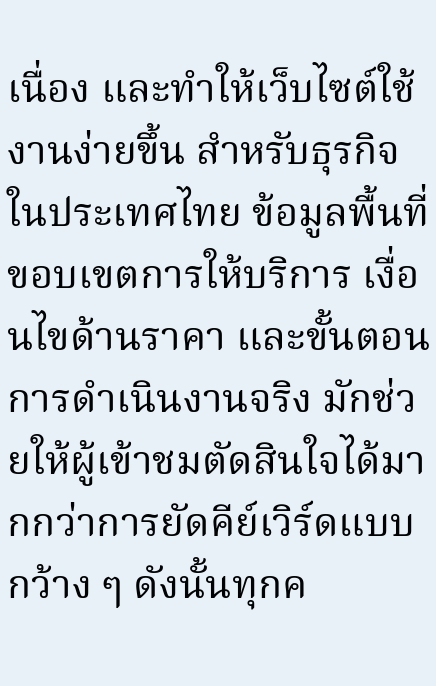เนื่อง และทำให้เว็บไซต์ใช้งานง่ายขึ้น สำหรับธุรกิจในประเทศไทย ข้อมูลพื้นที่ ขอบเขตการให้บริการ เงื่อนไขด้านราคา และขั้นตอนการดำเนินงานจริง มักช่วยให้ผู้เข้าชมตัดสินใจได้มากกว่าการยัดคีย์เวิร์ดแบบกว้าง ๆ ดังนั้นทุกค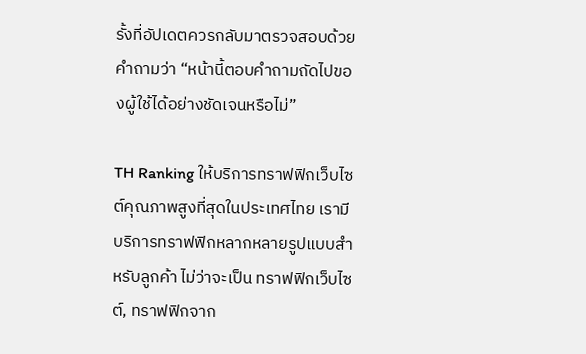รั้งที่อัปเดตควรกลับมาตรวจสอบด้วยคำถามว่า “หน้านี้ตอบคำถามถัดไปของผู้ใช้ได้อย่างชัดเจนหรือไม่”

TH Ranking ให้บริการทราฟฟิกเว็บไซต์คุณภาพสูงที่สุดในประเทศไทย เรามีบริการทราฟฟิกหลากหลายรูปแบบสำหรับลูกค้า ไม่ว่าจะเป็น ทราฟฟิกเว็บไซต์, ทราฟฟิกจาก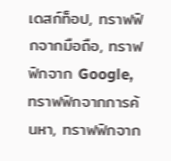เดสก์ท็อป, ทราฟฟิกจากมือถือ, ทราฟฟิกจาก Google, ทราฟฟิกจากการค้นหา, ทราฟฟิกจาก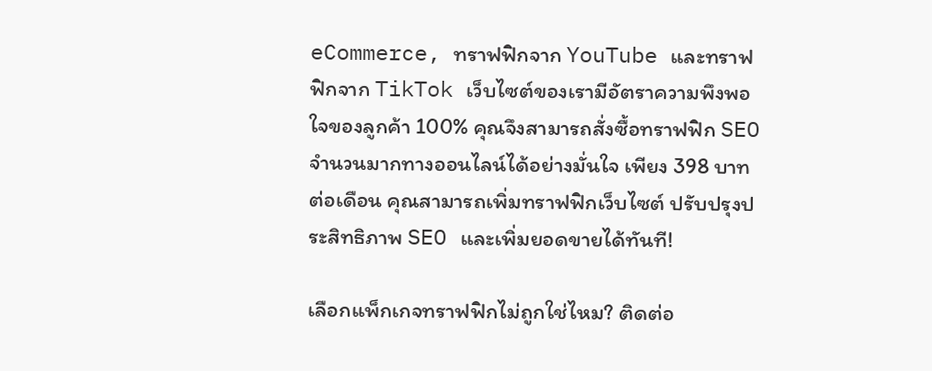eCommerce, ทราฟฟิกจาก YouTube และทราฟฟิกจาก TikTok เว็บไซต์ของเรามีอัตราความพึงพอใจของลูกค้า 100% คุณจึงสามารถสั่งซื้อทราฟฟิก SEO จำนวนมากทางออนไลน์ได้อย่างมั่นใจ เพียง 398 บาทต่อเดือน คุณสามารถเพิ่มทราฟฟิกเว็บไซต์ ปรับปรุงประสิทธิภาพ SEO และเพิ่มยอดขายได้ทันที!

เลือกแพ็กเกจทราฟฟิกไม่ถูกใช่ไหม? ติดต่อ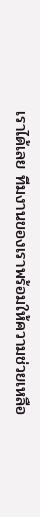เราได้เลย ทีมงานของเราพร้อมให้ความช่วยเหลือ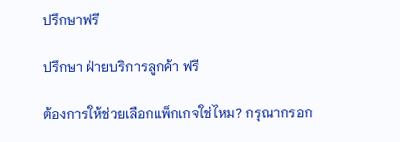ปรึกษาฟรี

ปรึกษา ฝ่ายบริการลูกค้า ฟรี

ต้องการให้ช่วยเลือกแพ็กเกจใช่ไหม? กรุณากรอก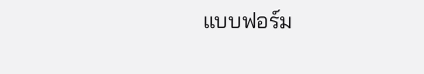แบบฟอร์ม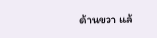ด้านขวา แล้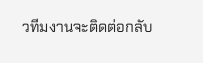วทีมงานจะติดต่อกลับ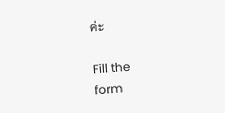ค่ะ

Fill the
form